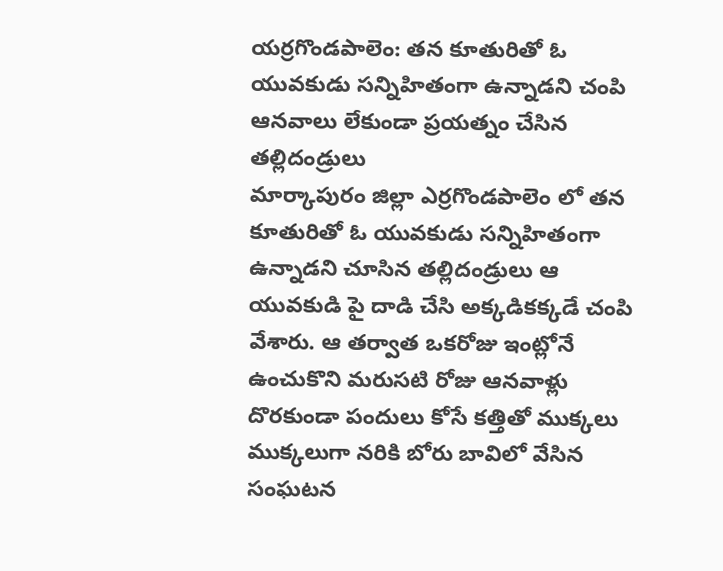యర్రగొండపాలెం: తన కూతురితో ఓ యువకుడు సన్నిహితంగా ఉన్నాడని చంపి ఆనవాలు లేకుండా ప్రయత్నం చేసిన తల్లిదండ్రులు
మార్కాపురం జిల్లా ఎర్రగొండపాలెం లో తన కూతురితో ఓ యువకుడు సన్నిహితంగా ఉన్నాడని చూసిన తల్లిదండ్రులు ఆ యువకుడి పై దాడి చేసి అక్కడికక్కడే చంపి వేశారు. ఆ తర్వాత ఒకరోజు ఇంట్లోనే ఉంచుకొని మరుసటి రోజు ఆనవాళ్లు దొరకుండా పందులు కోసే కత్తితో ముక్కలు ముక్కలుగా నరికి బోరు బావిలో వేసిన సంఘటన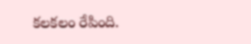కలకలం రేపింది.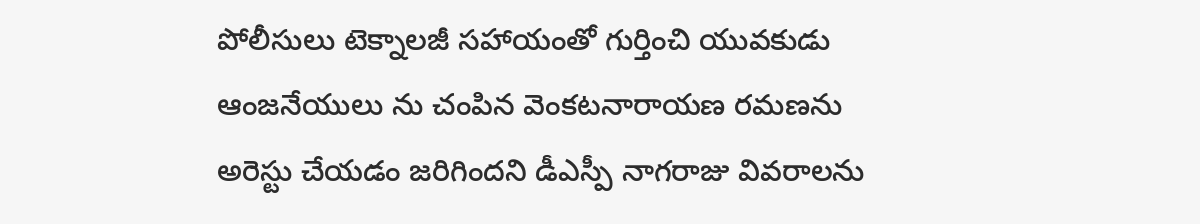పోలీసులు టెక్నాలజీ సహాయంతో గుర్తించి యువకుడు ఆంజనేయులు ను చంపిన వెంకటనారాయణ రమణను అరెస్టు చేయడం జరిగిందని డీఎస్పీ నాగరాజు వివరాలను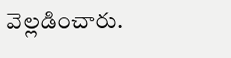వెల్లడించారు.